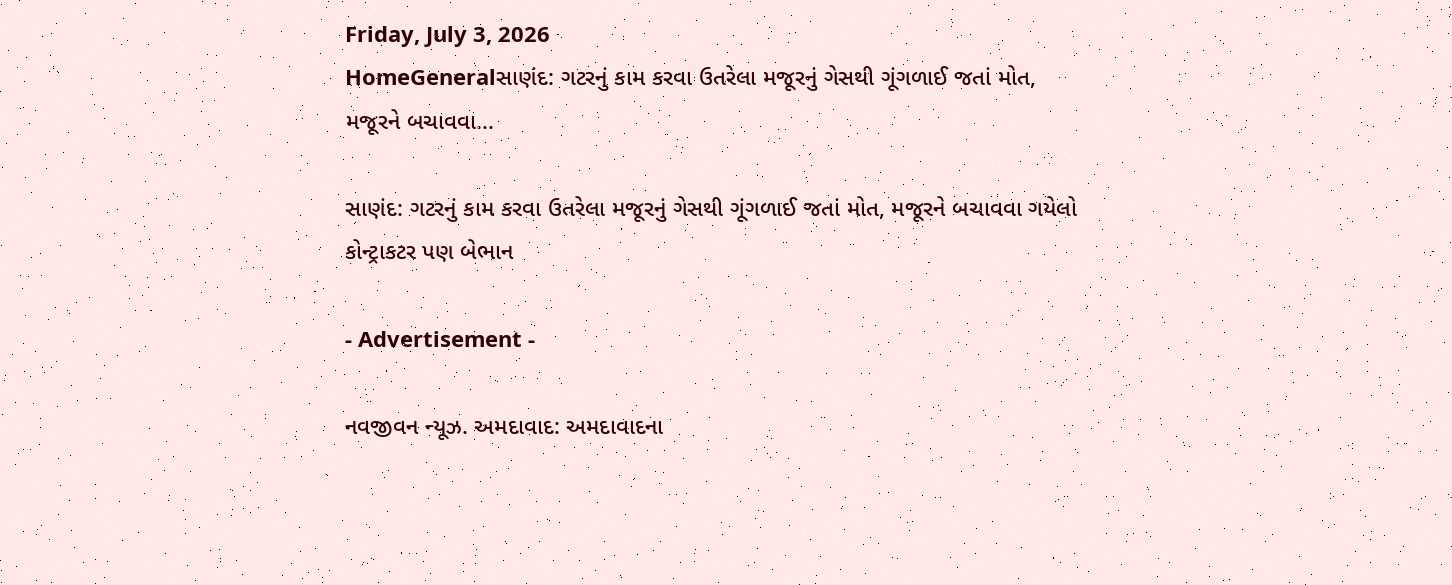Friday, July 3, 2026
HomeGeneralસાણંદ: ગટરનું કામ કરવા ઉતરેલા મજૂરનું ગેસથી ગૂંગળાઈ જતાં મોત, મજૂરને બચાવવા...

સાણંદ: ગટરનું કામ કરવા ઉતરેલા મજૂરનું ગેસથી ગૂંગળાઈ જતાં મોત, મજૂરને બચાવવા ગયેલો કોન્ટ્રાકટર પણ બેભાન

- Advertisement -

નવજીવન ન્યૂઝ. અમદાવાદ: અમદાવાદના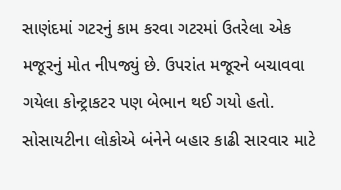સાણંદમાં ગટરનું કામ કરવા ગટરમાં ઉતરેલા એક મજૂરનું મોત નીપજ્યું છે. ઉપરાંત મજૂરને બચાવવા ગયેલા કોન્ટ્રાકટર પણ બેભાન થઈ ગયો હતો. સોસાયટીના લોકોએ બંનેને બહાર કાઢી સારવાર માટે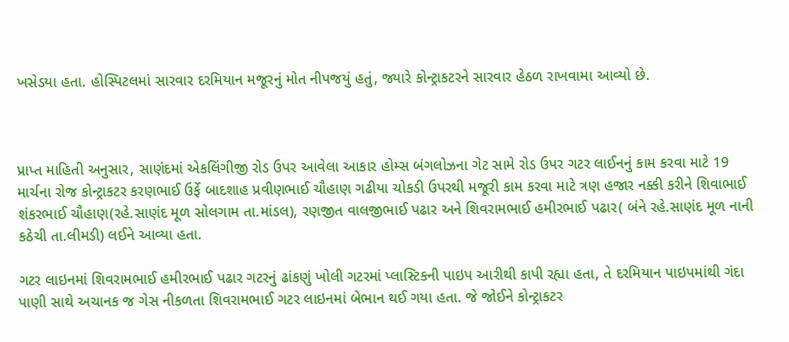ખસેડયા હતા. હોસ્પિટલમાં સારવાર દરમિયાન મજૂરનું મોત નીપજયું હતું, જ્યારે કોન્ટ્રાકટરને સારવાર હેઠળ રાખવામા આવ્યો છે.



પ્રાપ્ત માહિતી અનુસાર, સાણંદમાં એકલિંગીજી રોડ ઉપર આવેલા આકાર હોમ્સ બંગલોઝના ગેટ સામે રોડ ઉપર ગટર લાઈનનું કામ કરવા માટે 19 માર્ચના રોજ કોન્ટ્રાકટર કરણભાઈ ઉર્ફે બાદશાહ પ્રવીણભાઈ ચૌહાણ ગઢીયા ચોકડી ઉપરથી મજૂરી કામ કરવા માટે ત્રણ હજાર નક્કી કરીને શિવાભાઈ શંકરભાઈ ચૌહાણ(રહે.સાણંદ મૂળ સોલગામ તા.માંડલ), રણજીત વાલજીભાઈ પઢાર અને શિવરામભાઈ હમીરભાઈ પઢાર( બંને રહે.સાણંદ મૂળ નાની કઠેચી તા.લીમડી) લઈને આવ્યા હતા.

ગટર લાઇનમાં શિવરામભાઈ હમીરભાઈ પઢાર ગટરનું ઢાંકણું ખોલી ગટરમાં પ્લાસ્ટિકની પાઇપ આરીથી કાપી રહ્યા હતા, તે દરમિયાન પાઇપમાંથી ગંદા પાણી સાથે અચાનક જ ગેસ નીકળતા શિવરામભાઈ ગટર લાઇનમાં બેભાન થઈ ગયા હતા. જે જોઈને કોન્ટ્રાકટર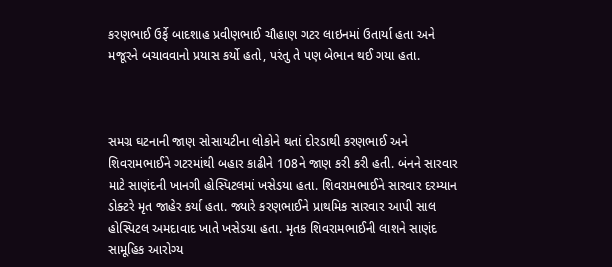કરણભાઈ ઉર્ફે બાદશાહ પ્રવીણભાઈ ચૌહાણ ગટર લાઇનમાં ઉતાર્યા હતા અને મજૂરને બચાવવાનો પ્રયાસ કર્યો હતો, પરંતુ તે પણ બેભાન થઈ ગયા હતા.



સમગ્ર ઘટનાની જાણ સોસાયટીના લોકોને થતાં દોરડાથી કરણભાઈ અને શિવરામભાઈને ગટરમાંથી બહાર કાઢીને 108ને જાણ કરી કરી હતી. બંનને સારવાર માટે સાણંદની ખાનગી હોસ્પિટલમાં ખસેડયા હતા. શિવરામભાઈને સારવાર દરમ્યાન ડોક્ટરે મૃત જાહેર કર્યા હતા. જ્યારે કરણભાઈને પ્રાથમિક સારવાર આપી સાલ હોસ્પિટલ અમદાવાદ ખાતે ખસેડયા હતા. મૃતક શિવરામભાઈની લાશને સાણંદ સામૂહિક આરોગ્ય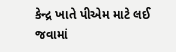કેન્દ્ર ખાતે પીએમ માટે લઈ જવામાં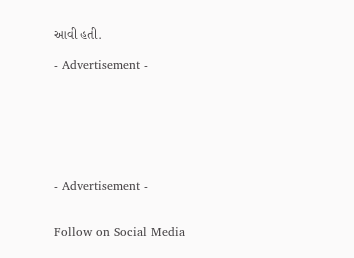આવી હતી.

- Advertisement -







- Advertisement -


Follow on Social Media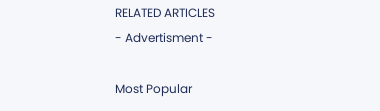RELATED ARTICLES
- Advertisment -

Most Popular